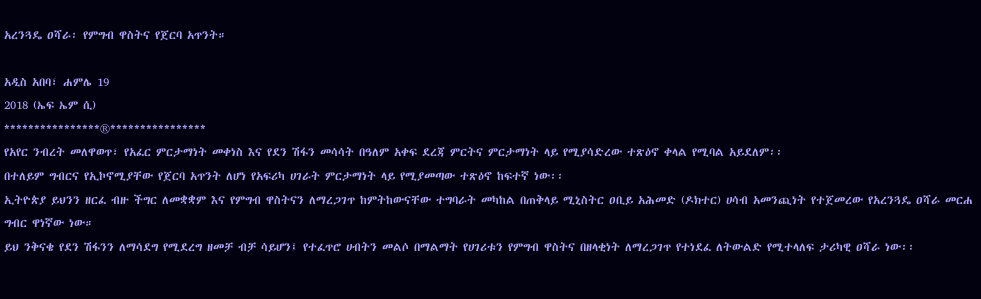አረንጓዴ ዐሻራ፡ የምግብ ዋስትና የጀርባ አጥንት።

አዲስ አበባ፣ ሐምሌ 19
2018 (ኤፍ ኤም ሲ)
****************®****************
የአየር ንብረት መለዋወጥ፣ የአፈር ምርታማነት መቀነስ እና የደን ሽፋን መሳሳት በዓለም አቀፍ ደረጃ ምርትና ምርታማነት ላይ የሚያሳድረው ተጽዕኖ ቀላል የሚባል አይደለም፡፡
በተለይም ግብርና የኢኮኖሚያቸው የጀርባ አጥንት ለሆነ የአፍሪካ ሀገራት ምርታማነት ላይ የሚያመጣው ተጽዕኖ ከፍተኛ ነው፡፡
ኢትዮጵያ ይህንን ዘርፈ ብዙ ችግር ለመቋቋም እና የምግብ ዋስትናን ለማረጋገጥ ከምትከውናቸው ተግባራት መካከል በጠቅላይ ሚኒስትር ዐቢይ አሕመድ (ዶክተር) ሀሳብ አመንጪነት የተጀመረው የአረንጓዴ ዐሻራ መርሐ ግብር ዋነኛው ነው።
ይህ ንቅናቄ የደን ሽፋንን ለማሳደግ የሚደረግ ዘመቻ ብቻ ሳይሆን፤ የተፈጥሮ ሀብትን መልሶ በማልማት የሀገሪቱን የምግብ ዋስትና በዘላቂነት ለማረጋገጥ የተነደፈ ለትውልድ የሚተላለፍ ታሪካዊ ዐሻራ ነው፡፡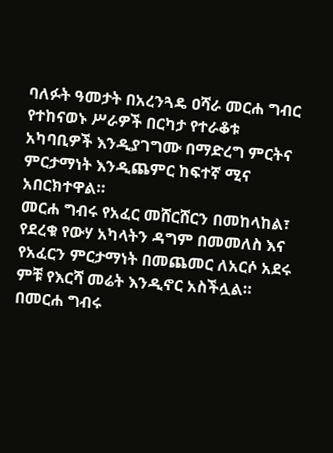ባለፉት ዓመታት በአረንጓዴ ዐሻራ መርሐ ግብር የተከናወኑ ሥራዎች በርካታ የተራቆቱ አካባቢዎች እንዲያገግሙ በማድረግ ምርትና ምርታማነት እንዲጨምር ከፍተኛ ሚና አበርክተዋል።
መርሐ ግብሩ የአፈር መሸርሸርን በመከላከል፣ የደረቁ የውሃ አካላትን ዳግም በመመለስ እና የአፈርን ምርታማነት በመጨመር ለአርሶ አደሩ ምቹ የእርሻ መሬት እንዲኖር አስችሏል።
በመርሐ ግብሩ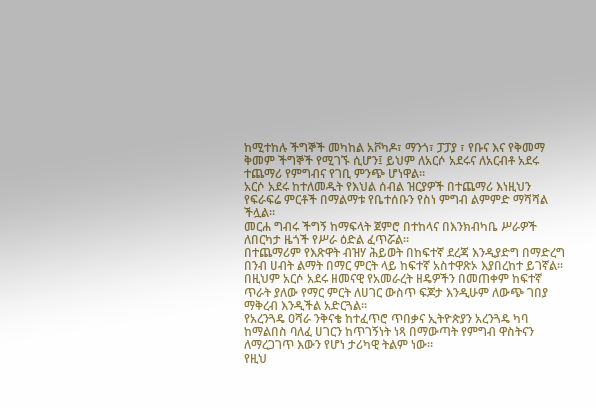ከሚተከሉ ችግኞች መካከል አቮካዶ፣ ማንጎ፣ ፓፓያ ፣ የቡና እና የቅመማ ቅመም ችግኞች የሚገኙ ሲሆን፤ ይህም ለአርሶ አደሩና ለአርብቶ አደሩ ተጨማሪ የምግብና የገቢ ምንጭ ሆነዋል።
አርሶ አደሩ ከተለመዱት የእህል ሰብል ዝርያዎች በተጨማሪ እነዚህን የፍራፍሬ ምርቶች በማልማቱ የቤተሰቡን የስነ ምግብ ልምምድ ማሻሻል ችሏል።
መርሐ ግብሩ ችግኝ ከማፍላት ጀምሮ በተከላና በእንክብካቤ ሥራዎች ለበርካታ ዜጎች የሥራ ዕድል ፈጥሯል፡፡
በተጨማሪም የእጽዋት ብዝሃ ሕይወት በከፍተኛ ደረጃ እንዲያድግ በማድረግ በንብ ሀብት ልማት በማር ምርት ላይ ከፍተኛ አስተዋጽኦ እያበረከተ ይገኛል፡፡
በዚህም አርሶ አደሩ ዘመናዊ የአመራረት ዘዴዎችን በመጠቀም ከፍተኛ ጥራት ያለው የማር ምርት ለሀገር ውስጥ ፍጆታ እንዲሁም ለውጭ ገበያ ማቅረብ እንዲችል አድርጓል፡፡
የአረንጓዴ ዐሻራ ንቅናቄ ከተፈጥሮ ጥበቃና ኢትዮጵያን አረንጓዴ ካባ ከማልበስ ባለፈ ሀገርን ከጥገኝነት ነጻ በማውጣት የምግብ ዋስትናን ለማረጋገጥ እውን የሆነ ታሪካዊ ትልም ነው።
የዚህ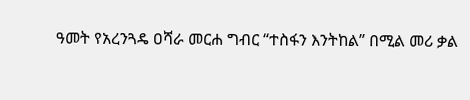ዓመት የአረንጓዴ ዐሻራ መርሐ ግብር “ተስፋን እንትከል” በሚል መሪ ቃል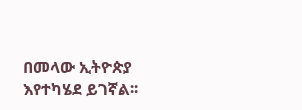በመላው ኢትዮጵያ እየተካሄደ ይገኛል፡፡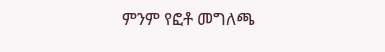ምንም የፎቶ መግለጫ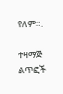የለም።.

ተዛማጅ ልጥፎች